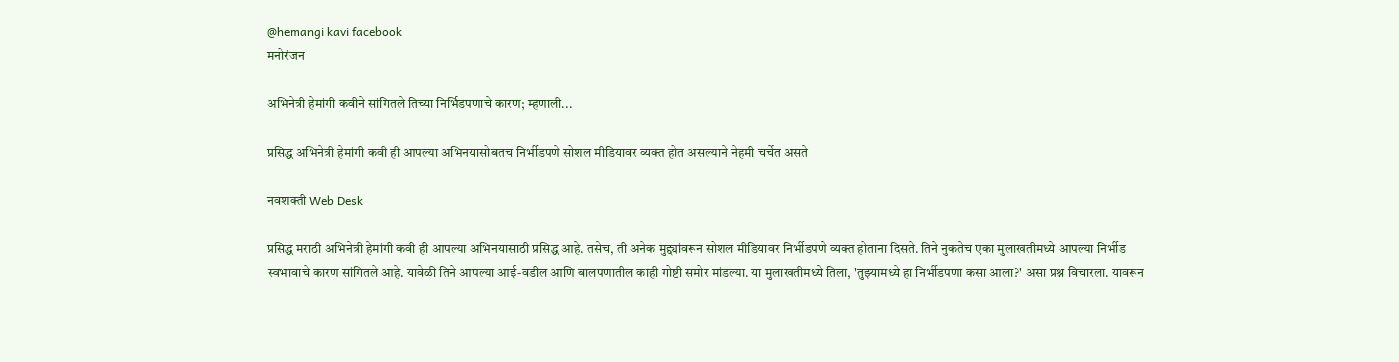@hemangi kavi facebook
मनोरंजन

अभिनेत्री हेमांगी कवीने सांगितले तिच्या निर्भिडपणाचे कारण; म्हणाली...

प्रसिद्ध अभिनेत्री हेमांगी कवी ही आपल्या अभिनयासोबतच निर्भीडपणे सोशल मीडियावर व्यक्त होत असल्याने नेहमी चर्चेत असते

नवशक्ती Web Desk

प्रसिद्ध मराठी अभिनेत्री हेमांगी कवी ही आपल्या अभिनयासाठी प्रसिद्ध आहे. तसेच, ती अनेक मुद्द्यांवरून सोशल मीडियावर निर्भीडपणे व्यक्त होताना दिसते. तिने नुकतेच एका मुलाखतीमध्ये आपल्या निर्भीड स्वभावाचे कारण सांगितले आहे. यावेळी तिने आपल्या आई-वडील आणि बालपणातील काही गोष्टी समोर मांडल्या. या मुलाखतीमध्ये तिला, 'तुझ्यामध्ये हा निर्भीडपणा कसा आला?' असा प्रश्न विचारला. यावरून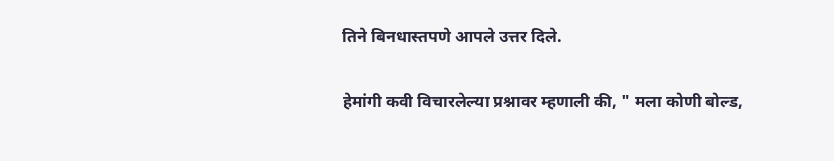तिने बिनधास्तपणे आपले उत्तर दिले.

हेमांगी कवी विचारलेल्या प्रश्नावर म्हणाली की, " मला कोणी बोल्ड,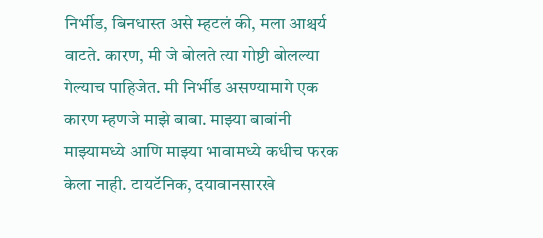निर्भीड, बिनधास्त असे म्हटलं की, मला आश्चर्य वाटते. कारण, मी जे बोलते त्या गोष्टी बोलल्या गेल्याच पाहिजेत. मी निर्भीड असण्यामागे एक कारण म्हणजे माझे बाबा. माझ्या बाबांनी माझ्यामध्ये आणि माझ्या भावामध्ये कधीच फरक केला नाही. टायटॅनिक, दयावानसारखे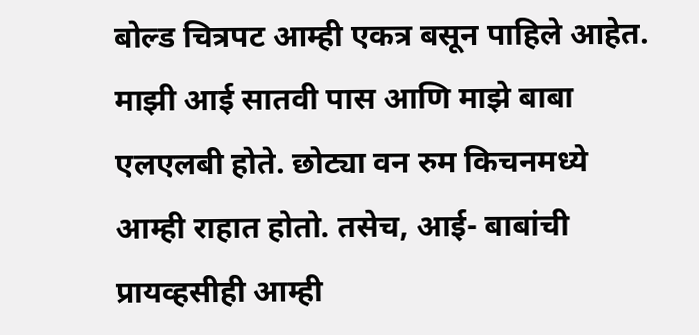बोल्ड चित्रपट आम्ही एकत्र बसून पाहिले आहेत. माझी आई सातवी पास आणि माझे बाबा एलएलबी होते. छोट्या वन रुम किचनमध्ये आम्ही राहात होतो. तसेच, आई- बाबांची प्रायव्हसीही आम्ही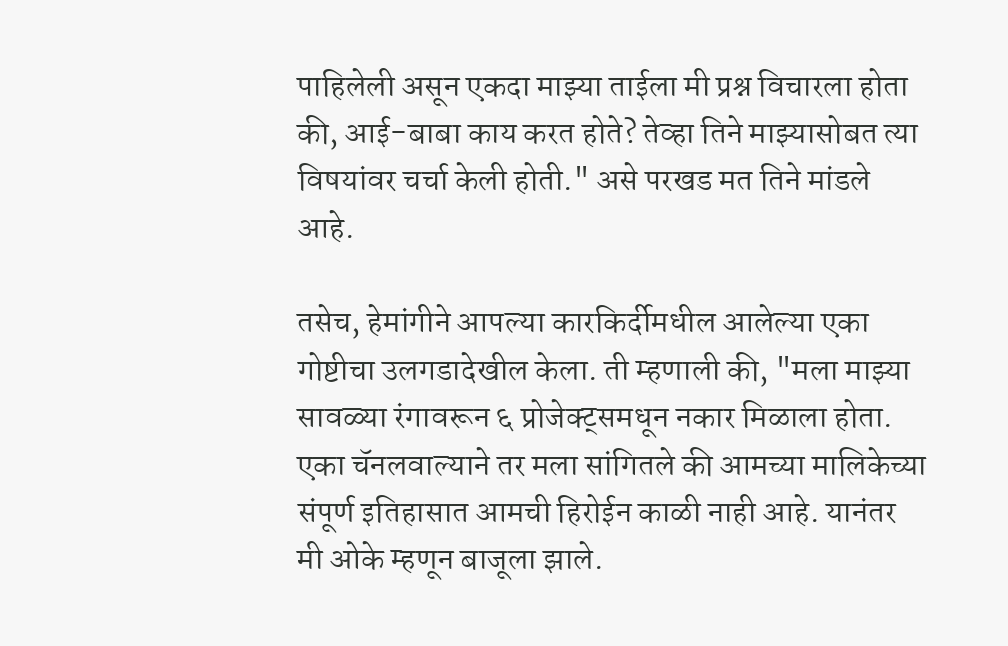पाहिलेली असून एकदा माझ्या ताईला मी प्रश्न विचारला होता की, आई-बाबा काय करत होते? तेव्हा तिने माझ्यासोबत त्या विषयांवर चर्चा केली होती." असे परखड मत तिने मांडले आहे.

तसेच, हेमांगीने आपल्या कारकिर्दीमधील आलेल्या एका गोष्टीचा उलगडादेखील केला. ती म्हणाली की, "मला माझ्या सावळ्या रंगावरून ६ प्रोजेक्ट्समधून नकार मिळाला होता. एका चॅनलवाल्याने तर मला सांगितले की आमच्या मालिकेच्या संपूर्ण इतिहासात आमची हिरोईन काळी नाही आहे. यानंतर मी ओके म्हणून बाजूला झाले.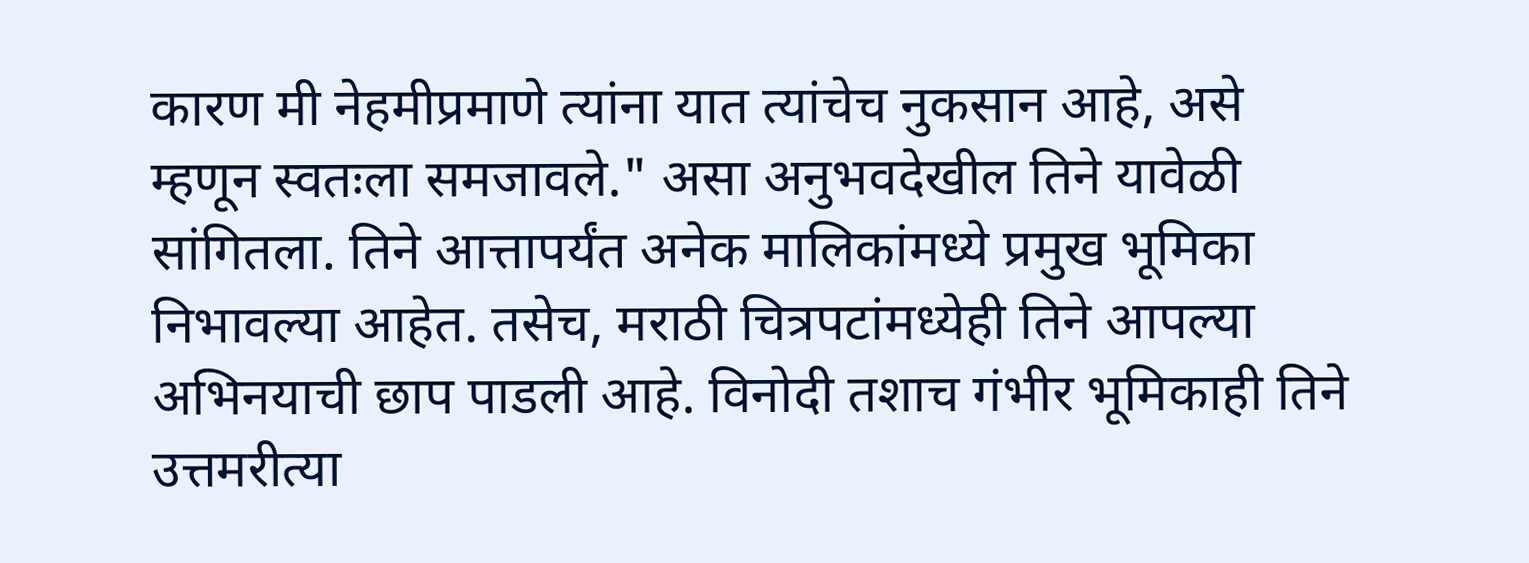कारण मी नेहमीप्रमाणे त्यांना यात त्यांचेच नुकसान आहे, असे म्हणून स्वतःला समजावले." असा अनुभवदेखील तिने यावेळी सांगितला. तिने आत्तापर्यंत अनेक मालिकांमध्ये प्रमुख भूमिका निभावल्या आहेत. तसेच, मराठी चित्रपटांमध्येही तिने आपल्या अभिनयाची छाप पाडली आहे. विनोदी तशाच गंभीर भूमिकाही तिने उत्तमरीत्या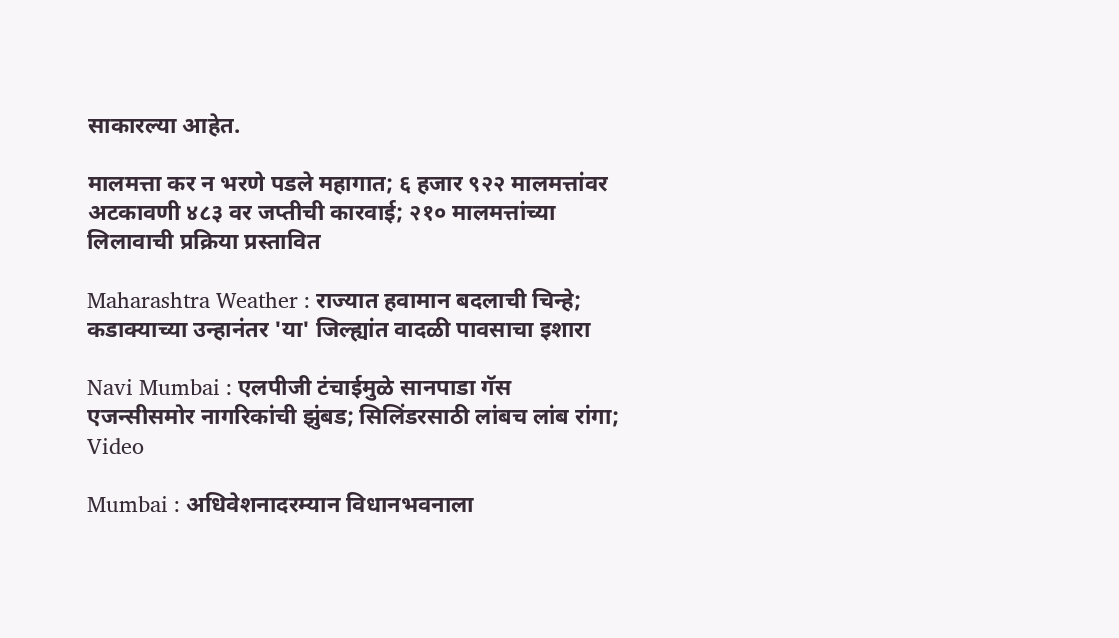साकारल्या आहेत.

मालमत्ता कर न भरणे पडले महागात; ६ हजार ९२२ मालमत्तांवर अटकावणी ४८३ वर जप्तीची कारवाई; २१० मालमत्तांच्या लिलावाची प्रक्रिया प्रस्तावित

Maharashtra Weather : राज्यात हवामान बदलाची चिन्हे; कडाक्याच्या उन्हानंतर 'या' जिल्ह्यांत वादळी पावसाचा इशारा

Navi Mumbai : एलपीजी टंचाईमुळे सानपाडा गॅस एजन्सीसमोर नागरिकांची झुंबड; सिलिंडरसाठी लांबच लांब रांगा; Video

Mumbai : अधिवेशनादरम्यान विधानभवनाला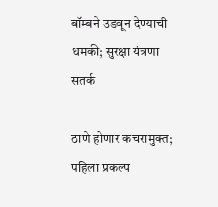बॉम्बने उडवून देण्याची धमकी; सुरक्षा यंत्रणा सतर्क

ठाणे होणार कचरामुक्त; पहिला प्रकल्प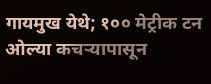गायमुख येथे; १०० मेट्रीक टन ओल्या कचऱ्यापासून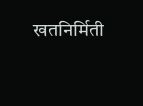खतनिर्मिती